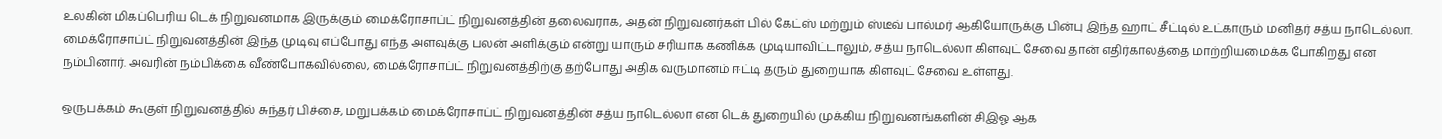உலகின் மிகப்பெரிய டெக் நிறுவனமாக இருக்கும் மைக்ரோசாப்ட் நிறுவனத்தின் தலைவராக, அதன் நிறுவனர்கள் பில் கேட்ஸ் மற்றும் ஸ்டீவ் பால்மர் ஆகியோருக்கு பின்பு இந்த ஹாட் சீட்டில் உட்காரும் மனிதர் சத்ய நாடெல்லா.
மைக்ரோசாப்ட் நிறுவனத்தின் இந்த முடிவு எப்போது எந்த அளவுக்கு பலன் அளிக்கும் என்று யாரும் சரியாக கணிக்க முடியாவிட்டாலும், சத்ய நாடெல்லா கிளவுட் சேவை தான் எதிர்காலத்தை மாற்றியமைக்க போகிறது என நம்பினார். அவரின் நம்பிக்கை வீண்போகவில்லை, மைக்ரோசாப்ட் நிறுவனத்திற்கு தற்போது அதிக வருமானம் ஈட்டி தரும் துறையாக கிளவுட் சேவை உள்ளது.

ஒருபக்கம் கூகுள் நிறுவனத்தில் சுந்தர் பிச்சை, மறுபக்கம் மைக்ரோசாப்ட் நிறுவனத்தின் சத்ய நாடெல்லா என டெக் துறையில் முக்கிய நிறுவனங்களின் சிஇஓ ஆக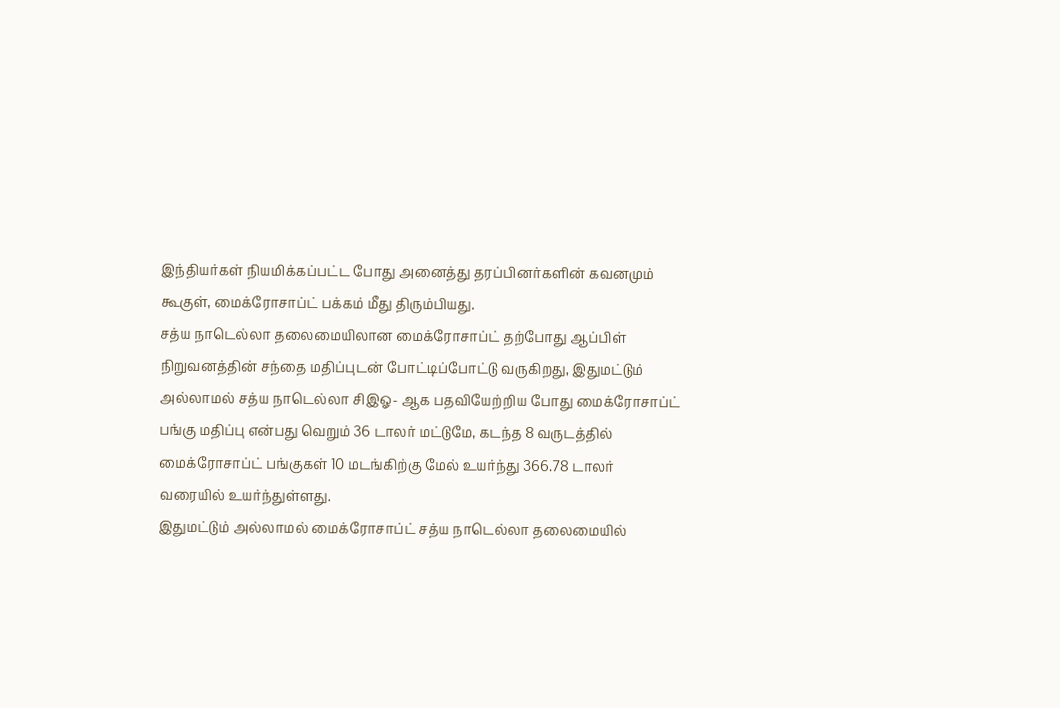இந்தியர்கள் நியமிக்கப்பட்ட போது அனைத்து தரப்பினர்களின் கவனமும் கூகுள், மைக்ரோசாப்ட் பக்கம் மீது திரும்பியது.
சத்ய நாடெல்லா தலைமையிலான மைக்ரோசாப்ட் தற்போது ஆப்பிள் நிறுவனத்தின் சந்தை மதிப்புடன் போட்டிப்போட்டு வருகிறது, இதுமட்டும் அல்லாமல் சத்ய நாடெல்லா சிஇஓ- ஆக பதவியேற்றிய போது மைக்ரோசாப்ட் பங்கு மதிப்பு என்பது வெறும் 36 டாலர் மட்டுமே, கடந்த 8 வருடத்தில் மைக்ரோசாப்ட் பங்குகள் 10 மடங்கிற்கு மேல் உயர்ந்து 366.78 டாலர் வரையில் உயர்ந்துள்ளது.
இதுமட்டும் அல்லாமல் மைக்ரோசாப்ட் சத்ய நாடெல்லா தலைமையில்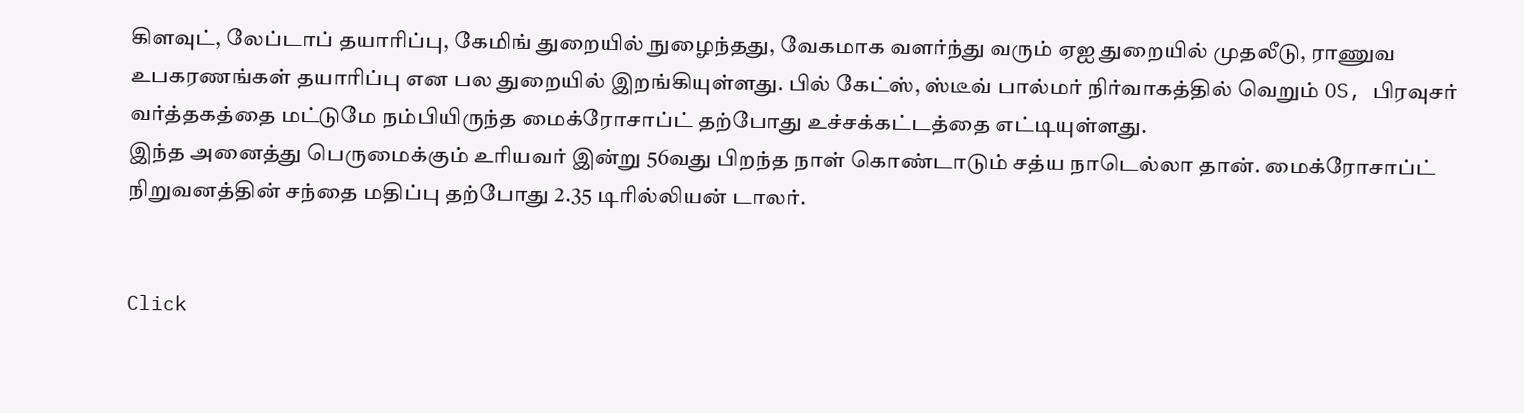கிளவுட், லேப்டாப் தயாரிப்பு, கேமிங் துறையில் நுழைந்தது, வேகமாக வளர்ந்து வரும் ஏஐ துறையில் முதலீடு, ராணுவ உபகரணங்கள் தயாரிப்பு என பல துறையில் இறங்கியுள்ளது. பில் கேட்ஸ், ஸ்டீவ் பால்மர் நிர்வாகத்தில் வெறும் OS, பிரவுசர் வர்த்தகத்தை மட்டுமே நம்பியிருந்த மைக்ரோசாப்ட் தற்போது உச்சக்கட்டத்தை எட்டியுள்ளது.
இந்த அனைத்து பெருமைக்கும் உரியவர் இன்று 56வது பிறந்த நாள் கொண்டாடும் சத்ய நாடெல்லா தான். மைக்ரோசாப்ட் நிறுவனத்தின் சந்தை மதிப்பு தற்போது 2.35 டிரில்லியன் டாலர்.


Click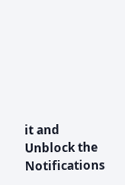it and Unblock the Notifications